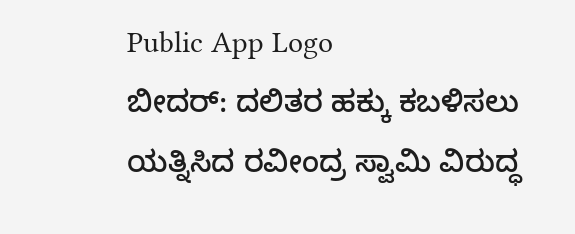Public App Logo
ಬೀದರ್: ದಲಿತರ ಹಕ್ಕು ಕಬಳಿಸಲು ಯತ್ನಿಸಿದ ರವೀಂದ್ರ ಸ್ವಾಮಿ ವಿರುದ್ಧ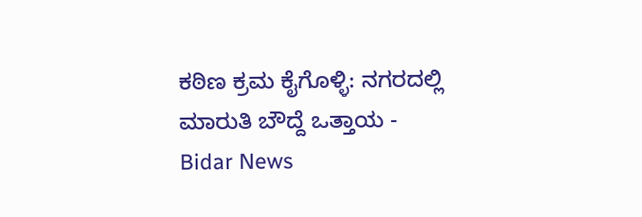ಕಠಿಣ ಕ್ರಮ ಕೈಗೊಳ್ಳಿ: ನಗರದಲ್ಲಿ ಮಾರುತಿ ಬೌದ್ದೆ ಒತ್ತಾಯ - Bidar News